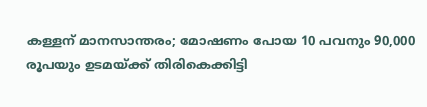കള്ളന് മാനസാന്തരം; മോഷണം പോയ 10 പവനും 90,000 രൂപയും ഉടമയ്ക്ക് തിരികെക്കിട്ടി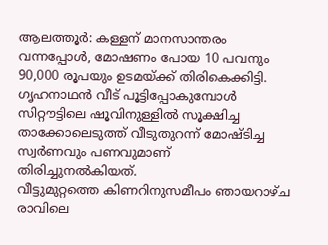ആലത്തൂർ: കള്ളന് മാനസാന്തരം വന്നപ്പോൾ, മോഷണം പോയ 10 പവനും 90,000 രൂപയും ഉടമയ്ക്ക് തിരികെക്കിട്ടി. ഗൃഹനാഥൻ വീട് പൂട്ടിപ്പോകുമ്പോൾ സിറ്റൗട്ടിലെ ഷൂവിനുള്ളിൽ സൂക്ഷിച്ച താക്കോലെടുത്ത് വീടുതുറന്ന് മോഷ്ടിച്ച സ്വർണവും പണവുമാണ് തിരിച്ചുനൽകിയത്.
വീട്ടുമുറ്റത്തെ കിണറിനുസമീപം ഞായറാഴ്ച രാവിലെ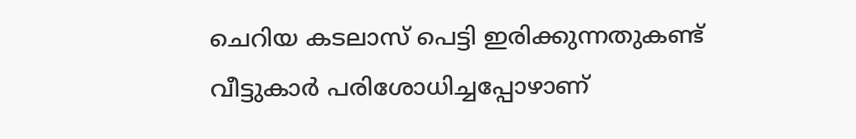ചെറിയ കടലാസ് പെട്ടി ഇരിക്കുന്നതുകണ്ട് വീട്ടുകാർ പരിശോധിച്ചപ്പോഴാണ്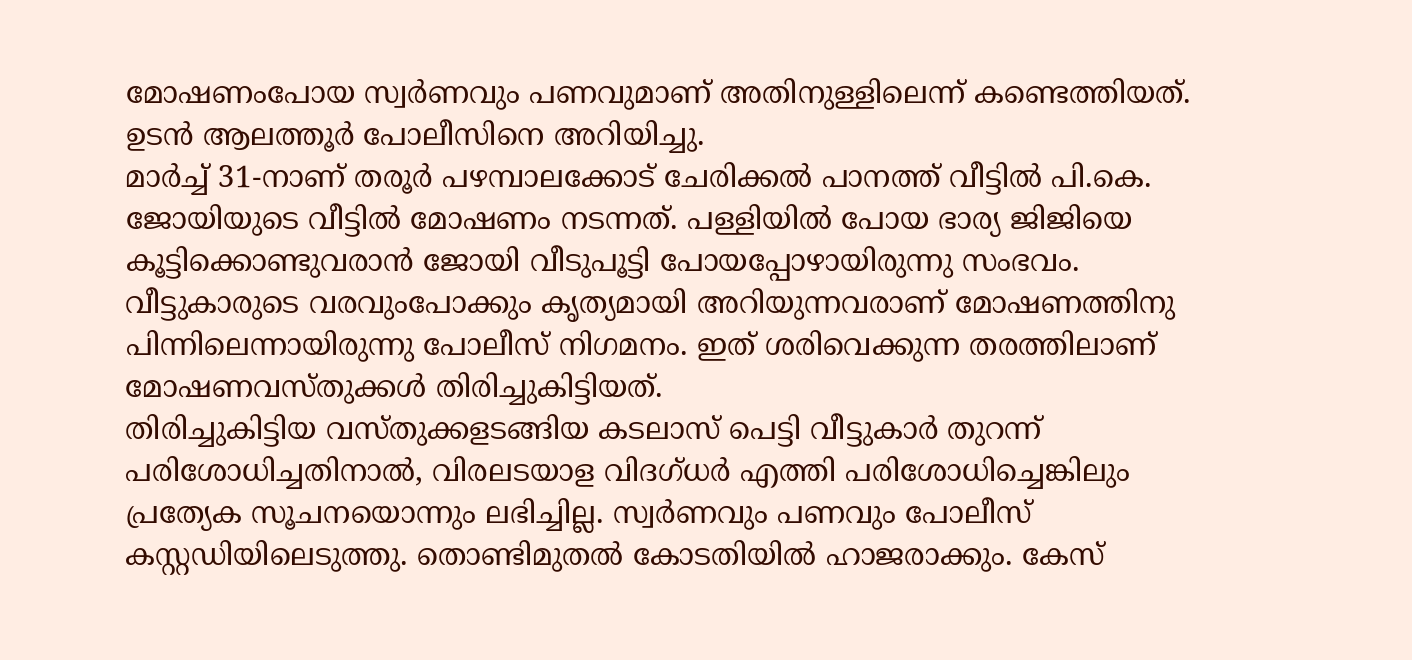മോഷണംപോയ സ്വർണവും പണവുമാണ് അതിനുള്ളിലെന്ന് കണ്ടെത്തിയത്. ഉടൻ ആലത്തൂർ പോലീസിനെ അറിയിച്ചു.
മാർച്ച് 31-നാണ് തരൂർ പഴമ്പാലക്കോട് ചേരിക്കൽ പാനത്ത് വീട്ടിൽ പി.കെ. ജോയിയുടെ വീട്ടിൽ മോഷണം നടന്നത്. പള്ളിയിൽ പോയ ഭാര്യ ജിജിയെ കൂട്ടിക്കൊണ്ടുവരാൻ ജോയി വീടുപൂട്ടി പോയപ്പോഴായിരുന്നു സംഭവം. വീട്ടുകാരുടെ വരവുംപോക്കും കൃത്യമായി അറിയുന്നവരാണ് മോഷണത്തിനു പിന്നിലെന്നായിരുന്നു പോലീസ് നിഗമനം. ഇത് ശരിവെക്കുന്ന തരത്തിലാണ് മോഷണവസ്തുക്കൾ തിരിച്ചുകിട്ടിയത്.
തിരിച്ചുകിട്ടിയ വസ്തുക്കളടങ്ങിയ കടലാസ് പെട്ടി വീട്ടുകാർ തുറന്ന് പരിശോധിച്ചതിനാൽ, വിരലടയാള വിദഗ്ധർ എത്തി പരിശോധിച്ചെങ്കിലും പ്രത്യേക സൂചനയൊന്നും ലഭിച്ചില്ല. സ്വർണവും പണവും പോലീസ് കസ്റ്റഡിയിലെടുത്തു. തൊണ്ടിമുതൽ കോടതിയിൽ ഹാജരാക്കും. കേസ്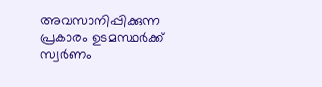അവസാനിപ്പിക്കുന്ന പ്രകാരം ഉടമസ്ഥർക്ക് സ്വർണം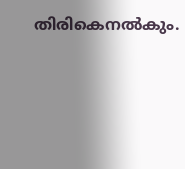തിരികെനൽകും.